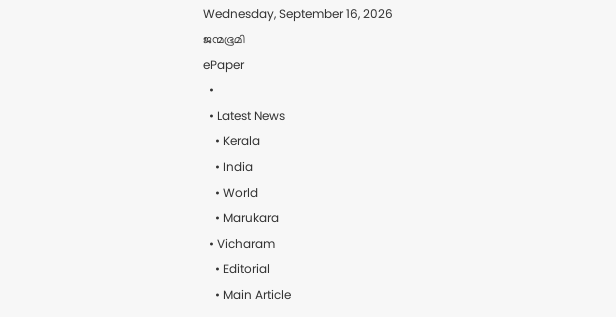Wednesday, September 16, 2026
ജന്മഭൂമി
ePaper
  •
  • Latest News
    • Kerala
    • India
    • World
    • Marukara
  • Vicharam
    • Editorial
    • Main Article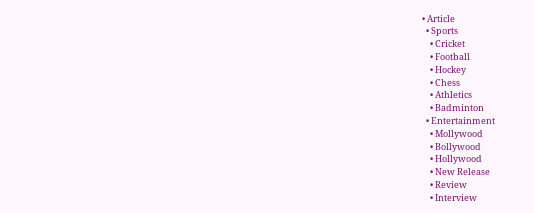• Article
  • Sports
    • Cricket
    • Football
    • Hockey
    • Chess
    • Athletics
    • Badminton
  • Entertainment
    • Mollywood
    • Bollywood
    • Hollywood
    • New Release
    • Review
    • Interview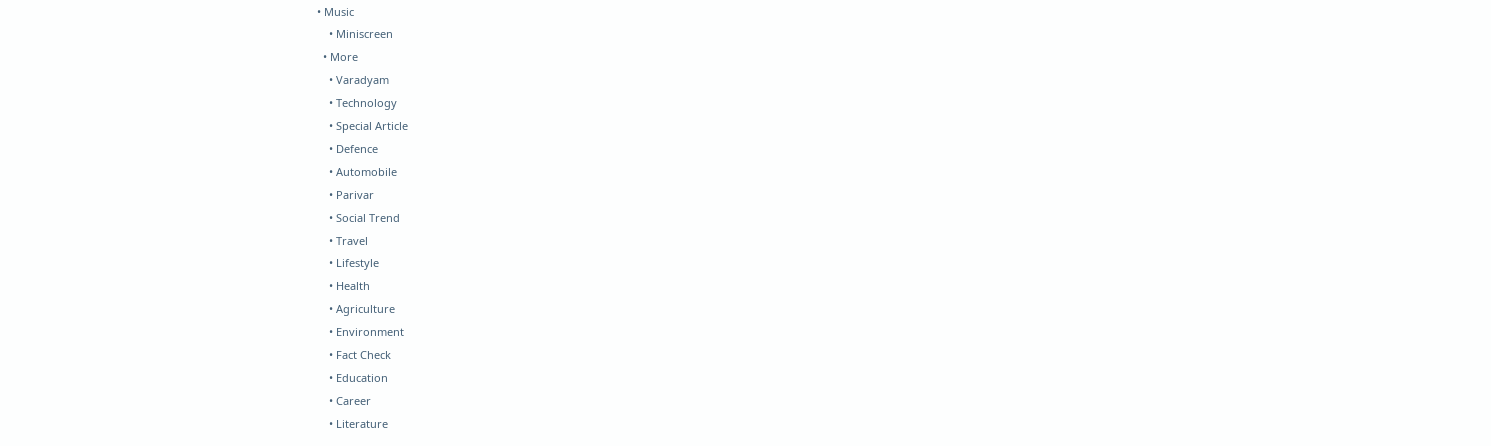• Music
    • Miniscreen
  • More
    • Varadyam
    • Technology
    • Special Article
    • Defence
    • Automobile
    • Parivar
    • Social Trend
    • Travel
    • Lifestyle
    • Health
    • Agriculture
    • Environment
    • Fact Check
    • Education
    • Career
    • Literature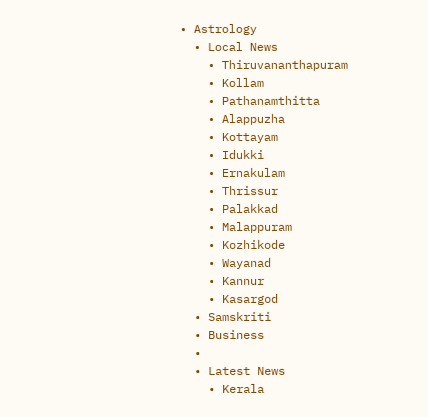• Astrology
  • Local News
    • Thiruvananthapuram
    • Kollam
    • Pathanamthitta
    • Alappuzha
    • Kottayam
    • Idukki
    • Ernakulam
    • Thrissur
    • Palakkad
    • Malappuram
    • Kozhikode
    • Wayanad
    • Kannur
    • Kasargod
  • Samskriti
  • Business
  •
  • Latest News
    • Kerala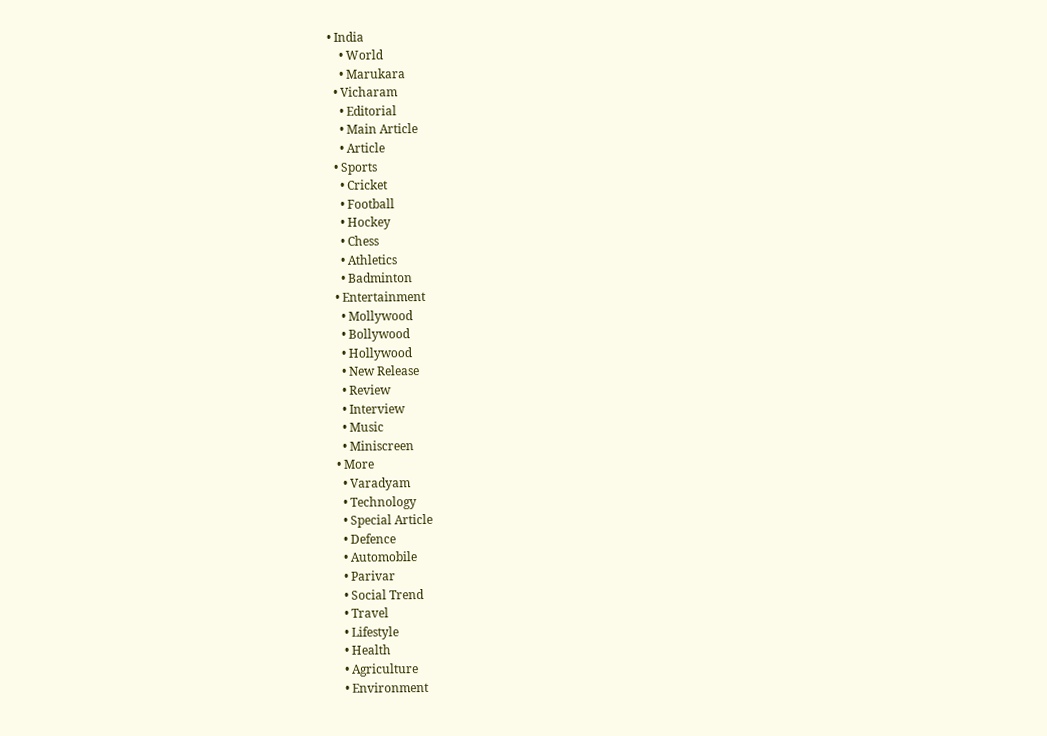• India
    • World
    • Marukara
  • Vicharam
    • Editorial
    • Main Article
    • Article
  • Sports
    • Cricket
    • Football
    • Hockey
    • Chess
    • Athletics
    • Badminton
  • Entertainment
    • Mollywood
    • Bollywood
    • Hollywood
    • New Release
    • Review
    • Interview
    • Music
    • Miniscreen
  • More
    • Varadyam
    • Technology
    • Special Article
    • Defence
    • Automobile
    • Parivar
    • Social Trend
    • Travel
    • Lifestyle
    • Health
    • Agriculture
    • Environment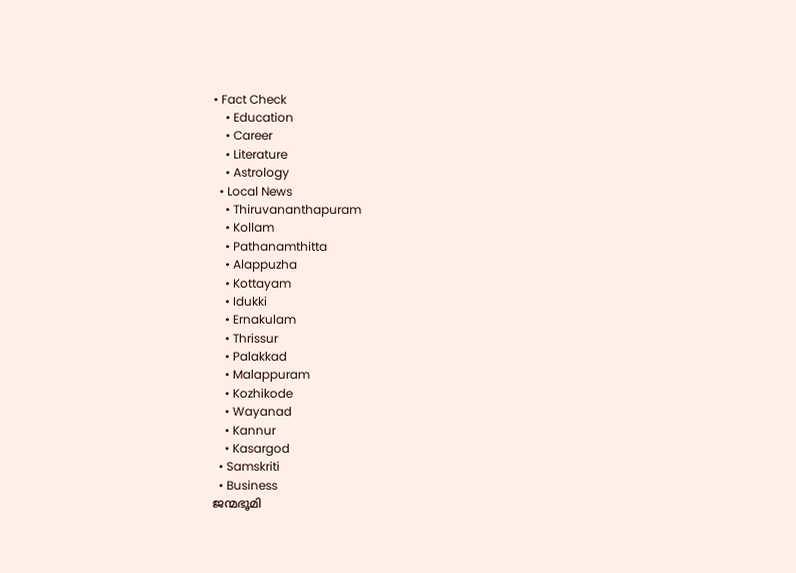• Fact Check
    • Education
    • Career
    • Literature
    • Astrology
  • Local News
    • Thiruvananthapuram
    • Kollam
    • Pathanamthitta
    • Alappuzha
    • Kottayam
    • Idukki
    • Ernakulam
    • Thrissur
    • Palakkad
    • Malappuram
    • Kozhikode
    • Wayanad
    • Kannur
    • Kasargod
  • Samskriti
  • Business
ജന്മഭൂമി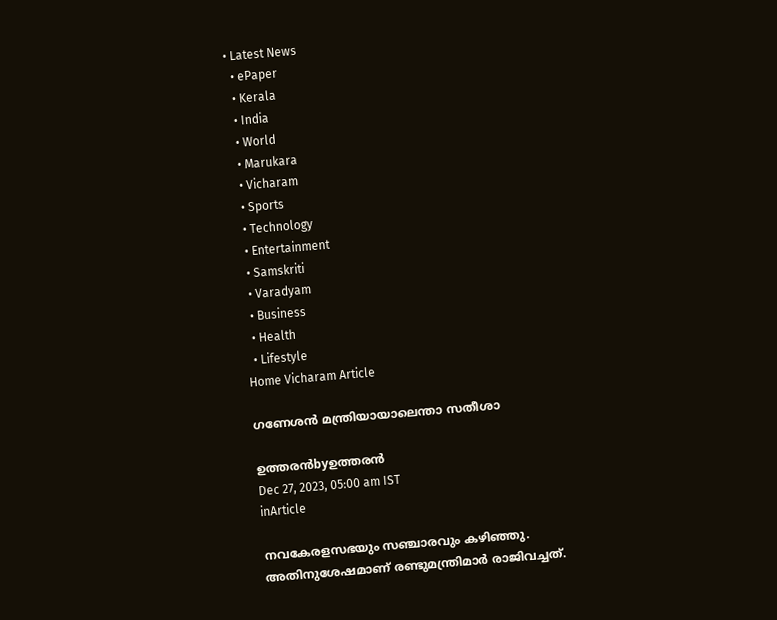• Latest News
  • ePaper
  • Kerala
  • India
  • World
  • Marukara
  • Vicharam
  • Sports
  • Technology
  • Entertainment
  • Samskriti
  • Varadyam
  • Business
  • Health
  • Lifestyle
Home Vicharam Article

ഗണേശന്‍ മന്ത്രിയായാലെന്താ സതീശാ

ഉത്തരന്‍byഉത്തരന്‍
Dec 27, 2023, 05:00 am IST
inArticle

നവകേരളസഭയും സഞ്ചാരവും കഴിഞ്ഞു. അതിനുശേഷമാണ് രണ്ടുമന്ത്രിമാര്‍ രാജിവച്ചത്.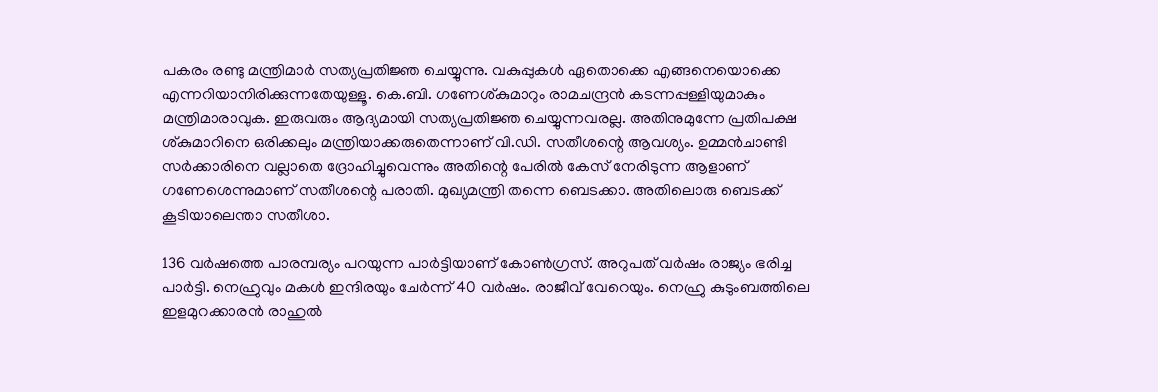പകരം രണ്ടു മന്ത്രിമാര്‍ സത്യപ്രതിജ്ഞ ചെയ്യുന്നു. വകുപ്പുകള്‍ ഏതൊക്കെ എങ്ങനെയൊക്കെ എന്നറിയാനിരിക്കുന്നതേയുള്ളൂ. കെ.ബി. ഗണേശ്കുമാറും രാമചന്ദ്രന്‍ കടന്നപ്പള്ളിയുമാകും മന്ത്രിമാരാവുക. ഇരുവരും ആദ്യമായി സത്യപ്രതിജ്ഞ ചെയ്യുന്നവരല്ല. അതിനുമുന്നേ പ്രതിപക്ഷ ശ്കുമാറിനെ ഒരിക്കലും മന്ത്രിയാക്കരുതെന്നാണ് വി.ഡി. സതീശന്റെ ആവശ്യം. ഉമ്മന്‍ചാണ്ടി സര്‍ക്കാരിനെ വല്ലാതെ ദ്രോഹിച്ചുവെന്നും അതിന്റെ പേരില്‍ കേസ് നേരിടുന്ന ആളാണ് ഗണേശെന്നുമാണ് സതീശന്റെ പരാതി. മുഖ്യമന്ത്രി തന്നെ ബെടക്കാ. അതിലൊരു ബെടക്ക് കൂടിയാലെന്താ സതീശാ.

136 വര്‍ഷത്തെ പാരമ്പര്യം പറയുന്ന പാര്‍ട്ടിയാണ് കോണ്‍ഗ്രസ്. അറുപത് വര്‍ഷം രാജ്യം ഭരിച്ച പാര്‍ട്ടി. നെഹ്രുവും മകള്‍ ഇന്ദിരയും ചേര്‍ന്ന് 40 വര്‍ഷം. രാജീവ് വേറെയും. നെഹ്രു കുടുംബത്തിലെ ഇളമുറക്കാരന്‍ രാഹുല്‍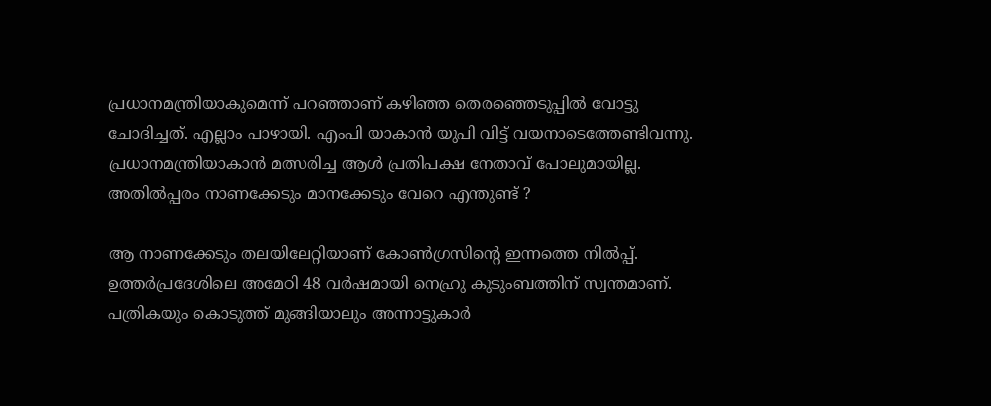പ്രധാനമന്ത്രിയാകുമെന്ന് പറഞ്ഞാണ് കഴിഞ്ഞ തെരഞ്ഞെടുപ്പില്‍ വോട്ടു ചോദിച്ചത്. എല്ലാം പാഴായി. എംപി യാകാന്‍ യുപി വിട്ട് വയനാടെത്തേണ്ടിവന്നു. പ്രധാനമന്ത്രിയാകാന്‍ മത്സരിച്ച ആള്‍ പ്രതിപക്ഷ നേതാവ് പോലുമായില്ല. അതില്‍പ്പരം നാണക്കേടും മാനക്കേടും വേറെ എന്തുണ്ട് ?

ആ നാണക്കേടും തലയിലേറ്റിയാണ് കോണ്‍ഗ്രസിന്റെ ഇന്നത്തെ നില്‍പ്പ്. ഉത്തര്‍പ്രദേശിലെ അമേഠി 48 വര്‍ഷമായി നെഹ്രു കുടുംബത്തിന് സ്വന്തമാണ്. പത്രികയും കൊടുത്ത് മുങ്ങിയാലും അന്നാട്ടുകാര്‍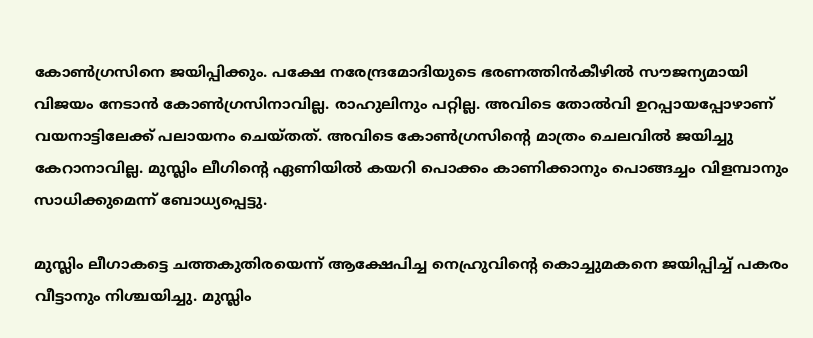കോണ്‍ഗ്രസിനെ ജയിപ്പിക്കും. പക്ഷേ നരേന്ദ്രമോദിയുടെ ഭരണത്തിന്‍കീഴില്‍ സൗജന്യമായി വിജയം നേടാന്‍ കോണ്‍ഗ്രസിനാവില്ല. രാഹുലിനും പറ്റില്ല. അവിടെ തോല്‍വി ഉറപ്പായപ്പോഴാണ് വയനാട്ടിലേക്ക് പലായനം ചെയ്തത്. അവിടെ കോണ്‍ഗ്രസിന്റെ മാത്രം ചെലവില്‍ ജയിച്ചു കേറാനാവില്ല. മുസ്ലിം ലീഗിന്റെ ഏണിയില്‍ കയറി പൊക്കം കാണിക്കാനും പൊങ്ങച്ചം വിളമ്പാനും സാധിക്കുമെന്ന് ബോധ്യപ്പെട്ടു.

മുസ്ലിം ലീഗാകട്ടെ ചത്തകുതിരയെന്ന് ആക്ഷേപിച്ച നെഹ്രുവിന്റെ കൊച്ചുമകനെ ജയിപ്പിച്ച് പകരം വീട്ടാനും നിശ്ചയിച്ചു. മുസ്ലിം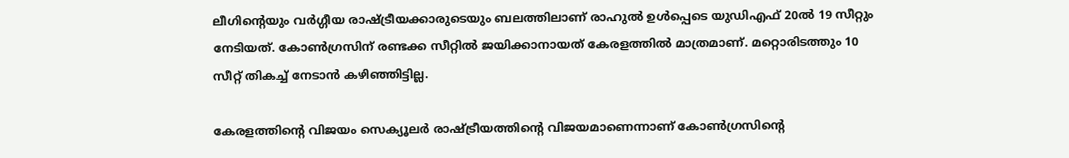ലീഗിന്റെയും വര്‍ഗ്ഗീയ രാഷ്‌ട്രീയക്കാരുടെയും ബലത്തിലാണ് രാഹുല്‍ ഉള്‍പ്പെടെ യുഡിഎഫ് 20ല്‍ 19 സീറ്റും നേടിയത്. കോണ്‍ഗ്രസിന് രണ്ടക്ക സീറ്റില്‍ ജയിക്കാനായത് കേരളത്തില്‍ മാത്രമാണ്. മറ്റൊരിടത്തും 10 സീറ്റ് തികച്ച് നേടാന്‍ കഴിഞ്ഞിട്ടില്ല.

കേരളത്തിന്റെ വിജയം സെക്യൂലര്‍ രാഷ്‌ട്രീയത്തിന്റെ വിജയമാണെന്നാണ് കോണ്‍ഗ്രസിന്റെ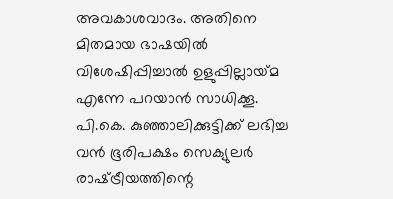അവകാശവാദം. അതിനെ മിതമായ ഭാഷയില്‍ വിശേഷിപ്പിച്ചാല്‍ ഉളുപ്പില്ലായ്‌മ എന്നേ പറയാന്‍ സാധിക്കൂ. പി.കെ. കുഞ്ഞാലിക്കുട്ടിക്ക് ലഭിച്ച വന്‍ ഭൂരിപക്ഷം സെക്യുലര്‍ രാഷ്‌ട്രീയത്തിന്റെ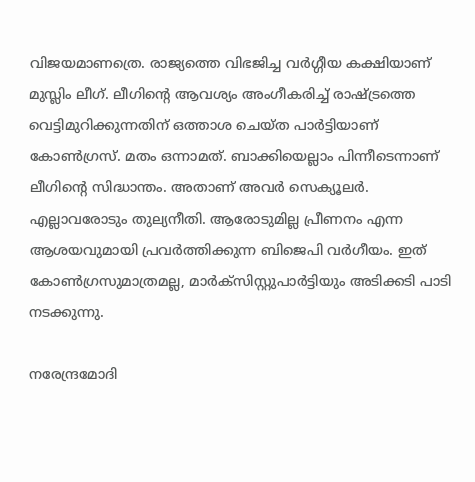വിജയമാണത്രെ. രാജ്യത്തെ വിഭജിച്ച വര്‍ഗ്ഗീയ കക്ഷിയാണ് മുസ്ലിം ലീഗ്. ലീഗിന്റെ ആവശ്യം അംഗീകരിച്ച് രാഷ്‌ട്രത്തെ വെട്ടിമുറിക്കുന്നതിന് ഒത്താശ ചെയ്ത പാര്‍ട്ടിയാണ് കോണ്‍ഗ്രസ്. മതം ഒന്നാമത്. ബാക്കിയെല്ലാം പിന്നീടെന്നാണ് ലീഗിന്റെ സിദ്ധാന്തം. അതാണ് അവര്‍ സെക്യൂലര്‍. എല്ലാവരോടും തുല്യനീതി. ആരോടുമില്ല പ്രീണനം എന്ന ആശയവുമായി പ്രവര്‍ത്തിക്കുന്ന ബിജെപി വര്‍ഗീയം. ഇത് കോണ്‍ഗ്രസുമാത്രമല്ല, മാര്‍ക്‌സിസ്റ്റുപാര്‍ട്ടിയും അടിക്കടി പാടി നടക്കുന്നു.

നരേന്ദ്രമോദി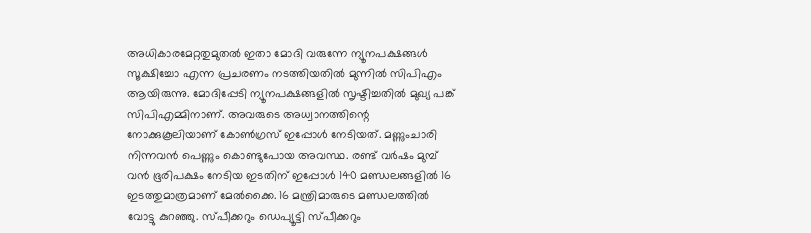അധികാരമേറ്റതുമുതല്‍ ഇതാ മോദി വരുന്നേ ന്യൂനപക്ഷങ്ങള്‍ സൂക്ഷിച്ചോ എന്ന പ്രചരണം നടത്തിയതില്‍ മുന്നില്‍ സിപിഎം ആയിരുന്നു. മോദിപ്പേടി ന്യൂനപക്ഷങ്ങളില്‍ സൃഷ്ടിച്ചതില്‍ മുഖ്യ പങ്ക് സിപിഎമ്മിനാണ്. അവരുടെ അധ്വാനത്തിന്റെ നോക്കുകൂലിയാണ് കോണ്‍ഗ്രസ് ഇപ്പോള്‍ നേടിയത്. മണ്ണുംചാരി നിന്നവന്‍ പെണ്ണും കൊണ്ടുപോയ അവസ്ഥ. രണ്ട് വര്‍ഷം മുമ്പ് വന്‍ ഭൂരിപക്ഷം നേടിയ ഇടതിന് ഇപ്പോള്‍ 140 മണ്ഡലങ്ങളില്‍ 16 ഇടത്തുമാത്രമാണ് മേല്‍ക്കൈ. 16 മന്ത്രിമാരുടെ മണ്ഡലത്തില്‍ വോട്ടു കുറഞ്ഞു. സ്പീക്കറും ഡെപ്യൂട്ടി സ്പീക്കറും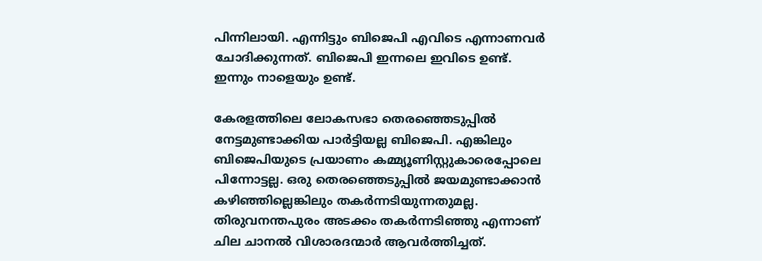പിന്നിലായി. എന്നിട്ടും ബിജെപി എവിടെ എന്നാണവര്‍ ചോദിക്കുന്നത്. ബിജെപി ഇന്നലെ ഇവിടെ ഉണ്ട്. ഇന്നും നാളെയും ഉണ്ട്.

കേരളത്തിലെ ലോകസഭാ തെരഞ്ഞെടുപ്പില്‍ നേട്ടമുണ്ടാക്കിയ പാര്‍ട്ടിയല്ല ബിജെപി. എങ്കിലും ബിജെപിയുടെ പ്രയാണം കമ്മ്യൂണിസ്റ്റുകാരെപ്പോലെ പിന്നോട്ടല്ല. ഒരു തെരഞ്ഞെടുപ്പില്‍ ജയമുണ്ടാക്കാന്‍ കഴിഞ്ഞില്ലെങ്കിലും തകര്‍ന്നടിയുന്നതുമല്ല. തിരുവനന്തപുരം അടക്കം തകര്‍ന്നടിഞ്ഞു എന്നാണ് ചില ചാനല്‍ വിശാരദന്മാര്‍ ആവര്‍ത്തിച്ചത്.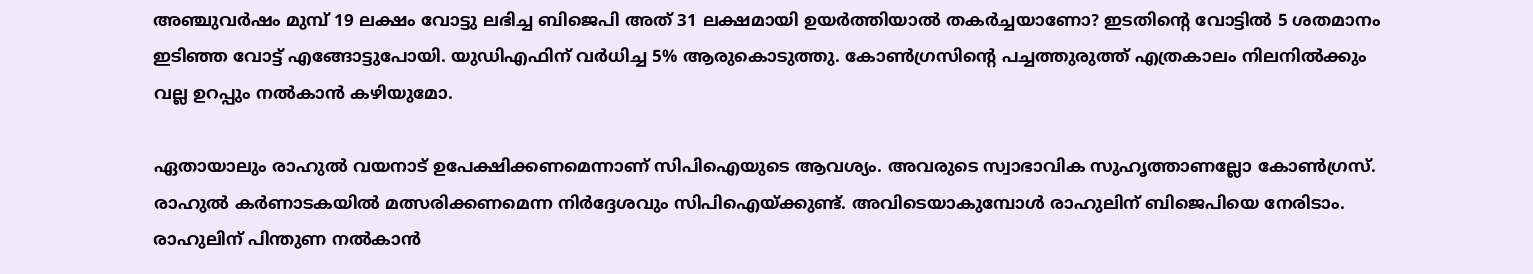അഞ്ചുവര്‍ഷം മുമ്പ് 19 ലക്ഷം വോട്ടു ലഭിച്ച ബിജെപി അത് 31 ലക്ഷമായി ഉയര്‍ത്തിയാല്‍ തകര്‍ച്ചയാണോ? ഇടതിന്റെ വോട്ടില്‍ 5 ശതമാനം ഇടിഞ്ഞ വോട്ട് എങ്ങോട്ടുപോയി. യുഡിഎഫിന് വര്‍ധിച്ച 5% ആരുകൊടുത്തു. കോണ്‍ഗ്രസിന്റെ പച്ചത്തുരുത്ത് എത്രകാലം നിലനില്‍ക്കും വല്ല ഉറപ്പും നല്‍കാന്‍ കഴിയുമോ.

ഏതായാലും രാഹുല്‍ വയനാട് ഉപേക്ഷിക്കണമെന്നാണ് സിപിഐയുടെ ആവശ്യം. അവരുടെ സ്വാഭാവിക സുഹൃത്താണല്ലോ കോണ്‍ഗ്രസ്. രാഹുല്‍ കര്‍ണാടകയില്‍ മത്സരിക്കണമെന്ന നിര്‍ദ്ദേശവും സിപിഐയ്‌ക്കുണ്ട്. അവിടെയാകുമ്പോള്‍ രാഹുലിന് ബിജെപിയെ നേരിടാം. രാഹുലിന് പിന്തുണ നല്‍കാന്‍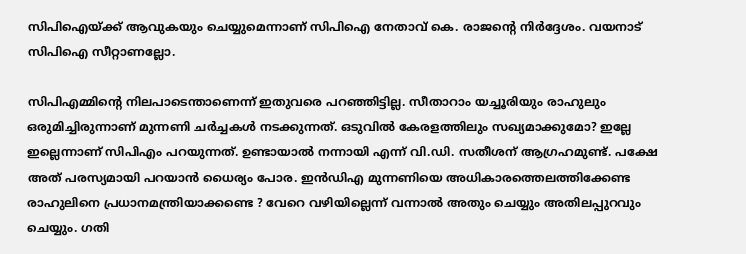സിപിഐയ്‌ക്ക് ആവുകയും ചെയ്യുമെന്നാണ് സിപിഐ നേതാവ് കെ. രാജന്റെ നിര്‍ദ്ദേശം. വയനാട് സിപിഐ സീറ്റാണല്ലോ.

സിപിഎമ്മിന്റെ നിലപാടെന്താണെന്ന് ഇതുവരെ പറഞ്ഞിട്ടില്ല. സീതാറാം യച്ചൂരിയും രാഹുലും ഒരുമിച്ചിരുന്നാണ് മുന്നണി ചര്‍ച്ചകള്‍ നടക്കുന്നത്. ഒടുവില്‍ കേരളത്തിലും സഖ്യമാക്കുമോ? ഇല്ലേ ഇല്ലെന്നാണ് സിപിഎം പറയുന്നത്. ഉണ്ടായാല്‍ നന്നായി എന്ന് വി.ഡി. സതീശന് ആഗ്രഹമുണ്ട്. പക്ഷേ അത് പരസ്യമായി പറയാന്‍ ധൈര്യം പോര. ഇന്‍ഡിഎ മുന്നണിയെ അധികാരത്തെലത്തിക്കേണ്ട രാഹുലിനെ പ്രധാനമന്ത്രിയാക്കണ്ടെ ? വേറെ വഴിയില്ലെന്ന് വന്നാല്‍ അതും ചെയ്യും അതിലപ്പുറവും ചെയ്യും. ഗതി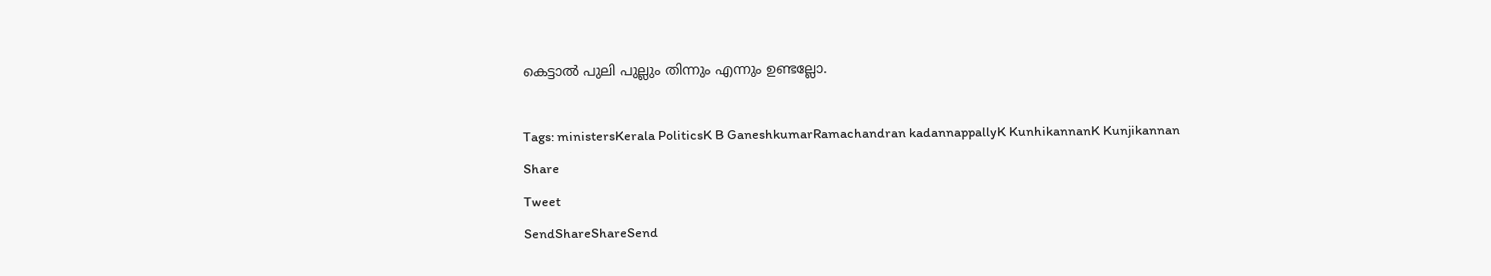കെട്ടാല്‍ പുലി പുല്ലും തിന്നും എന്നും ഉണ്ടല്ലോ.

Tags: ministersKerala PoliticsK B GaneshkumarRamachandran kadannappallyK KunhikannanK Kunjikannan
Share
Tweet
SendShareShareSend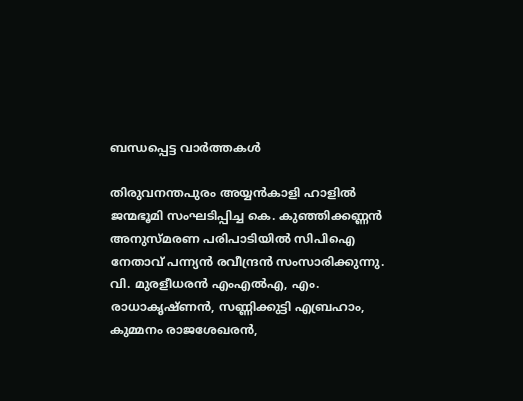ബന്ധപ്പെട്ട വാര്‍ത്തകള്‍

തിരുവനന്തപുരം അയ്യന്‍കാളി ഹാളില്‍ ജന്മഭൂമി സംഘടിപ്പിച്ച കെ. കുഞ്ഞിക്കണ്ണന്‍ അനുസ്മരണ പരിപാടിയില്‍ സിപിഐ
നേതാവ് പന്ന്യന്‍ രവീന്ദ്രന്‍ സംസാരിക്കുന്നു. വി. മുരളീധരന്‍ എംഎല്‍എ, എം. രാധാകൃഷ്ണന്‍, സണ്ണിക്കുട്ടി എബ്രഹാം,
കുമ്മനം രാജശേഖരന്‍,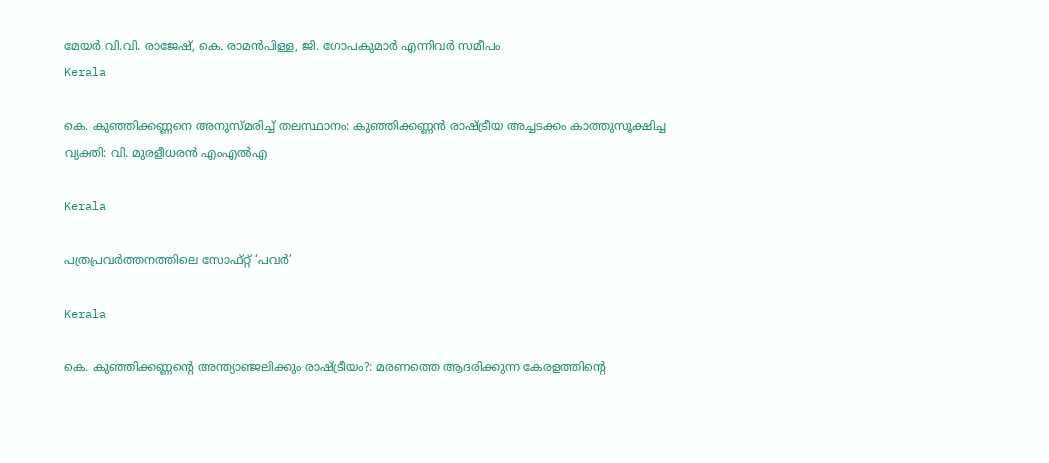മേയര്‍ വി.വി. രാജേഷ്, കെ. രാമന്‍പിള്ള, ജി. ഗോപകുമാര്‍ എന്നിവര്‍ സമീപം
Kerala

കെ. കുഞ്ഞിക്കണ്ണനെ അനുസ്മരിച്ച് തലസ്ഥാനം: കുഞ്ഞിക്കണ്ണന്‍ രാഷ്‌ട്രീയ അച്ചടക്കം കാത്തുസൂക്ഷിച്ച വ്യക്തി: വി. മുരളീധരന്‍ എംഎല്‍എ

Kerala

പത്രപ്രവര്‍ത്തനത്തിലെ സോഫ്റ്റ് ‘പവര്‍’

Kerala

കെ. കുഞ്ഞിക്കണ്ണന്റെ അന്ത്യാഞ്ജലിക്കും രാഷ്‌ട്രീയം?: മരണത്തെ ആദരിക്കുന്ന കേരളത്തിന്റെ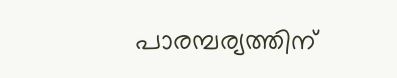പാരമ്പര്യത്തിന്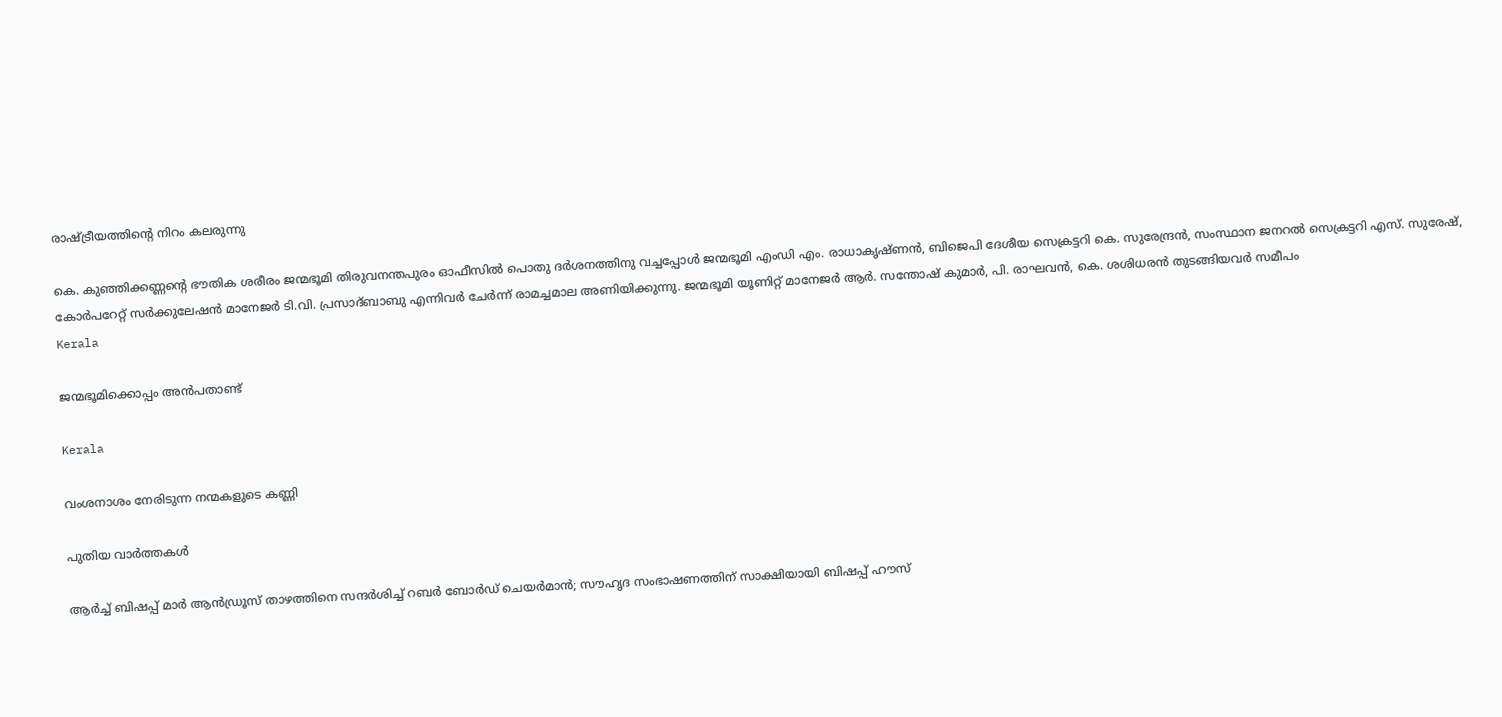രാഷ്‌ട്രീയത്തിന്റെ നിറം കലരുന്നു

കെ. കുഞ്ഞിക്കണ്ണന്റെ ഭൗതിക ശരീരം ജന്മഭൂമി തിരുവനന്തപുരം ഓഫീസില്‍ പൊതു ദര്‍ശനത്തിനു വച്ചപ്പോള്‍ ജന്മഭൂമി എംഡി എം. രാധാകൃഷ്ണന്‍, ബിജെപി ദേശീയ സെക്രട്ടറി കെ. സുരേന്ദ്രന്‍, സംസ്ഥാന ജനറല്‍ സെക്രട്ടറി എസ്. സുരേഷ്, കോര്‍പറേറ്റ് സര്‍ക്കുലേഷന്‍ മാനേജര്‍ ടി.വി. പ്രസാദ്ബാബു എന്നിവര്‍ ചേര്‍ന്ന് രാമച്ചമാല അണിയിക്കുന്നു. ജന്മഭൂമി യൂണിറ്റ് മാനേജര്‍ ആര്‍. സന്തോഷ് കുമാര്‍, പി. രാഘവന്‍, കെ. ശശിധരന്‍ തുടങ്ങിയവര്‍ സമീപം
Kerala

ജന്മഭൂമിക്കൊപ്പം അന്‍പതാണ്ട്

Kerala

വംശനാശം നേരിടുന്ന നന്മകളുടെ കണ്ണി

പുതിയ വാര്‍ത്തകള്‍

ആർച്ച് ബിഷപ്പ് മാർ ആൻഡ്രൂസ് താഴത്തിനെ സന്ദർശിച്ച് റബർ ബോർഡ് ചെയർമാൻ; സൗഹൃദ സംഭാഷണത്തിന് സാക്ഷിയായി ബിഷപ്പ് ഹൗസ്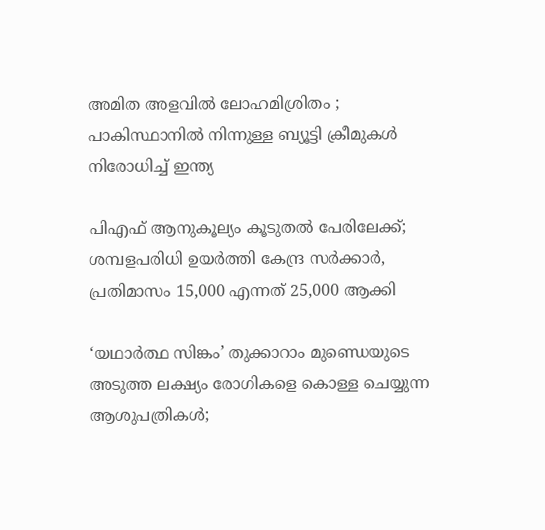അമിത അളവിൽ ലോഹമിശ്രിതം ; പാകിസ്ഥാനിൽ നിന്നുള്ള ബ്യൂട്ടി ക്രീമുകൾ നിരോധിച്ച് ഇന്ത്യ

പിഎഫ് ആനുകൂല്യം കൂടുതൽ പേരിലേക്ക്; ശമ്പളപരിധി ഉയർത്തി കേന്ദ്ര സർക്കാർ, പ്രതിമാസം 15,000 എന്നത് 25,000 ആക്കി

‘യഥാർത്ഥ സിങ്കം’ തുക്കാറാം മുണ്ഡെയുടെ അടുത്ത ലക്ഷ്യം രോഗികളെ കൊള്ള ചെയ്യുന്ന ആശുപത്രികൾ;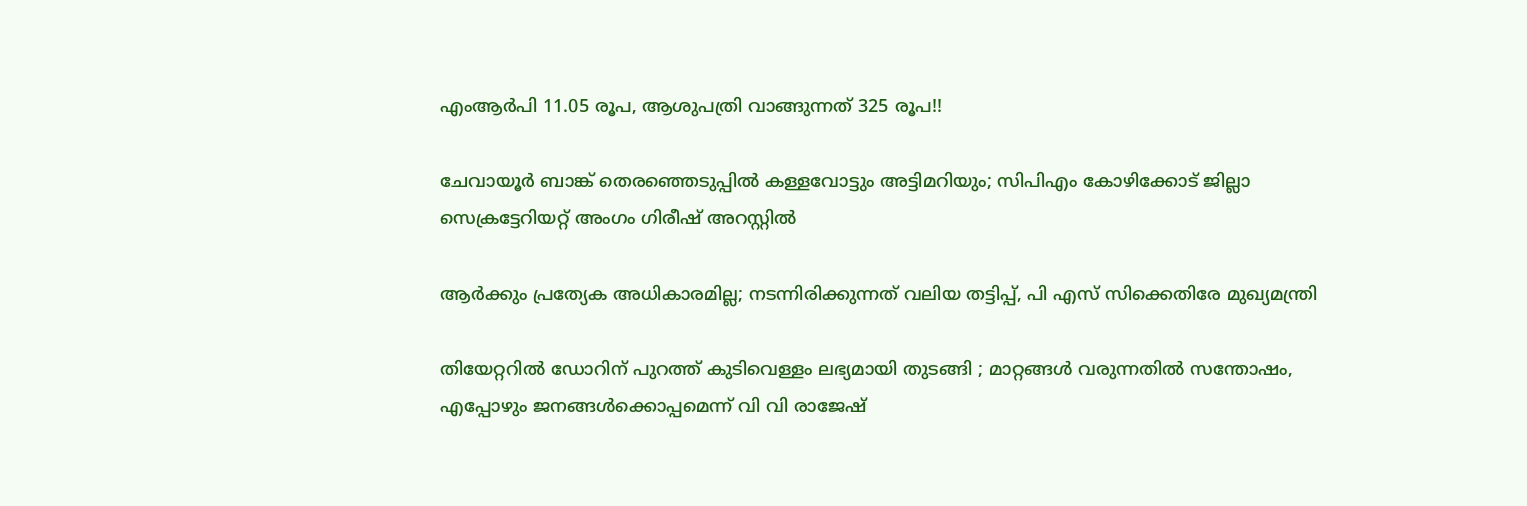എംആർപി 11.05 രൂപ, ആശുപത്രി വാങ്ങുന്നത് 325 രൂപ!!

ചേവായൂർ ബാങ്ക് തെരഞ്ഞെടുപ്പിൽ കള്ളവോട്ടും അട്ടിമറിയും; സിപിഎം കോഴിക്കോട് ജില്ലാ സെക്രട്ടേറിയറ്റ് അംഗം ഗിരീഷ് അറസ്റ്റിൽ

ആര്‍ക്കും പ്രത്യേക അധികാരമില്ല; നടന്നിരിക്കുന്നത് വലിയ തട്ടിപ്പ്, പി എസ് സിക്കെതിരേ മുഖ്യമന്ത്രി

തിയേറ്ററിൽ ഡോറിന് പുറത്ത് കുടിവെള്ളം ലഭ്യമായി തുടങ്ങി ; മാറ്റങ്ങൾ വരുന്നതിൽ സന്തോഷം, എപ്പോഴും ജനങ്ങൾക്കൊപ്പമെന്ന് വി വി രാജേഷ്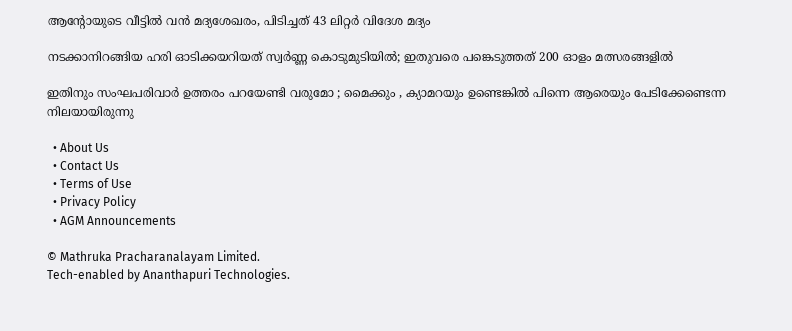ആന്റോയുടെ വീട്ടിൽ വൻ മദ്യശേഖരം, പിടിച്ചത് 43 ലിറ്റർ വിദേശ മദ്യം

നടക്കാനിറങ്ങിയ ഹരി ഓടിക്കയറിയത് സ്വര്‍ണ്ണ കൊടുമുടിയില്‍; ഇതുവരെ പങ്കെടുത്തത് 200 ഓളം മത്സരങ്ങളിൽ

ഇതിനും സംഘപരിവാർ ഉത്തരം പറയേണ്ടി വരുമോ ; മൈക്കും , ക്യാമറയും ഉണ്ടെങ്കിൽ പിന്നെ ആരെയും പേടിക്കേണ്ടെന്ന നിലയായിരുന്നു

  • About Us
  • Contact Us
  • Terms of Use
  • Privacy Policy
  • AGM Announcements

© Mathruka Pracharanalayam Limited.
Tech-enabled by Ananthapuri Technologies.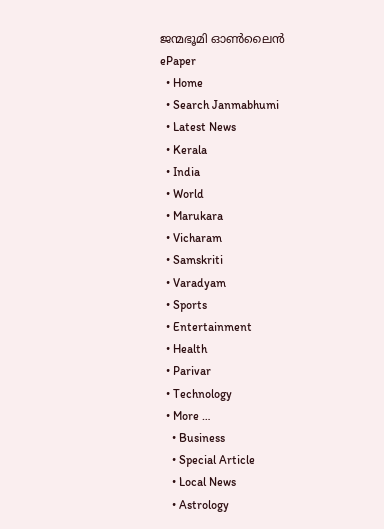ജന്മഭൂമി ഓണ്‍ലൈന്‍
ePaper
  • Home
  • Search Janmabhumi
  • Latest News
  • Kerala
  • India
  • World
  • Marukara
  • Vicharam
  • Samskriti
  • Varadyam
  • Sports
  • Entertainment
  • Health
  • Parivar
  • Technology
  • More …
    • Business
    • Special Article
    • Local News
    • Astrology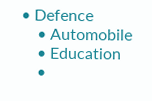• Defence
    • Automobile
    • Education
    •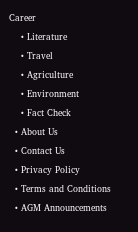Career
    • Literature
    • Travel
    • Agriculture
    • Environment
    • Fact Check
  • About Us
  • Contact Us
  • Privacy Policy
  • Terms and Conditions
  • AGM Announcements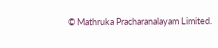© Mathruka Pracharanalayam Limited.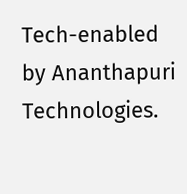Tech-enabled by Ananthapuri Technologies.